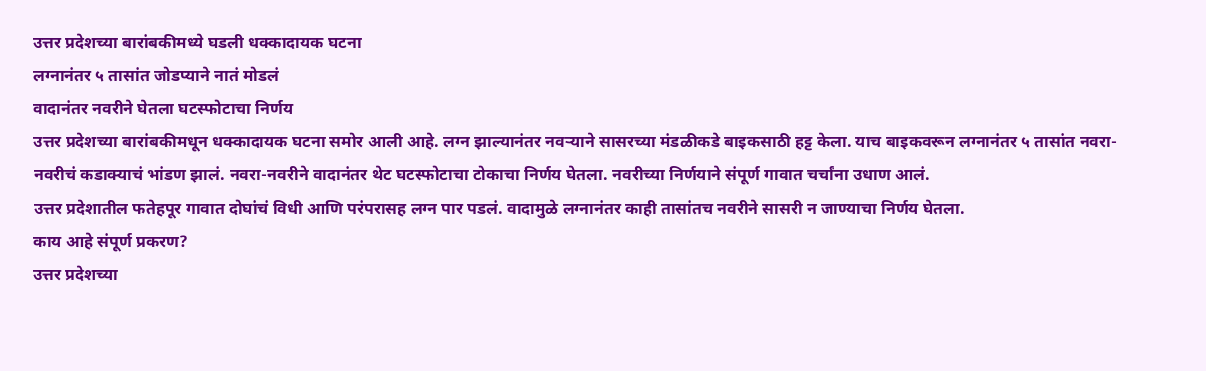उत्तर प्रदेशच्या बारांबकीमध्ये घडली धक्कादायक घटना
लग्नानंतर ५ तासांत जोडप्याने नातं मोडलं
वादानंतर नवरीने घेतला घटस्फोटाचा निर्णय
उत्तर प्रदेशच्या बारांबकीमधून धक्कादायक घटना समोर आली आहे. लग्न झाल्यानंतर नवऱ्याने सासरच्या मंडळीकडे बाइकसाठी हट्ट केला. याच बाइकवरून लग्नानंतर ५ तासांत नवरा-नवरीचं कडाक्याचं भांडण झालं. नवरा-नवरीने वादानंतर थेट घटस्फोटाचा टोकाचा निर्णय घेतला. नवरीच्या निर्णयाने संपूर्ण गावात चर्चांना उधाण आलं.
उत्तर प्रदेशातील फतेहपूर गावात दोघांचं विधी आणि परंपरासह लग्न पार पडलं. वादामुळे लग्नानंतर काही तासांतच नवरीने सासरी न जाण्याचा निर्णय घेतला.
काय आहे संपूर्ण प्रकरण?
उत्तर प्रदेशच्या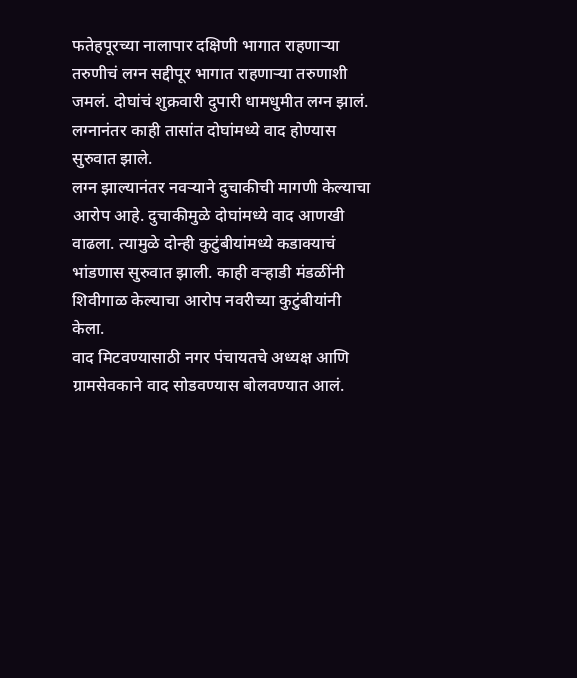फतेहपूरच्या नालापार दक्षिणी भागात राहणाऱ्या तरुणीचं लग्न सद्दीपूर भागात राहणाऱ्या तरुणाशी जमलं. दोघांचं शुक्रवारी दुपारी धामधुमीत लग्न झालं. लग्नानंतर काही तासांत दोघांमध्ये वाद होण्यास सुरुवात झाले.
लग्न झाल्यानंतर नवऱ्याने दुचाकीची मागणी केल्याचा आरोप आहे. दुचाकीमुळे दोघांमध्ये वाद आणखी वाढला. त्यामुळे दोन्ही कुटुंबीयांमध्ये कडाक्याचं भांडणास सुरुवात झाली. काही वऱ्हाडी मंडळींनी शिवीगाळ केल्याचा आरोप नवरीच्या कुटुंबीयांनी केला.
वाद मिटवण्यासाठी नगर पंचायतचे अध्यक्ष आणि ग्रामसेवकाने वाद सोडवण्यास बोलवण्यात आलं.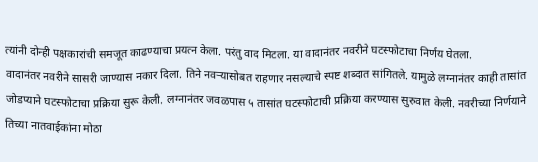त्यांनी दोन्ही पक्षकारांची समजूत काढण्याचा प्रयत्न केला. परंतु वाद मिटला. या वादानंतर नवरीने घटस्फोटाचा निर्णय घेतला.
वादानंतर नवरीने सासरी जाण्यास नकार दिला. तिने नवऱ्यासोबत राहणार नसल्याचे स्पष्ट शब्दात सांगितले. यामुळे लग्नानंतर काही तासांत जोडप्याने घटस्फोटाचा प्रक्रिया सुरू केली. लग्नानंतर जवळपास ५ तासांत घटस्फोटाची प्रक्रिया करण्यास सुरुवात केली. नवरीच्या निर्णयाने तिच्या नातवाईकांना मोठा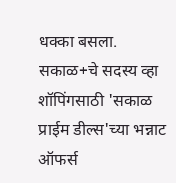धक्का बसला.
सकाळ+चे सदस्य व्हा
शॉपिंगसाठी 'सकाळ प्राईम डील्स'च्या भन्नाट ऑफर्स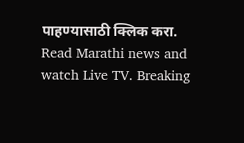पाहण्यासाठी क्लिक करा.
Read Marathi news and watch Live TV. Breaking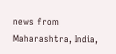news from Maharashtra, India,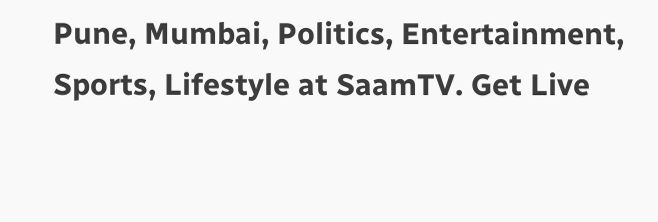Pune, Mumbai, Politics, Entertainment, Sports, Lifestyle at SaamTV. Get Live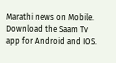Marathi news on Mobile. Download the Saam Tv app for Android and IOS.